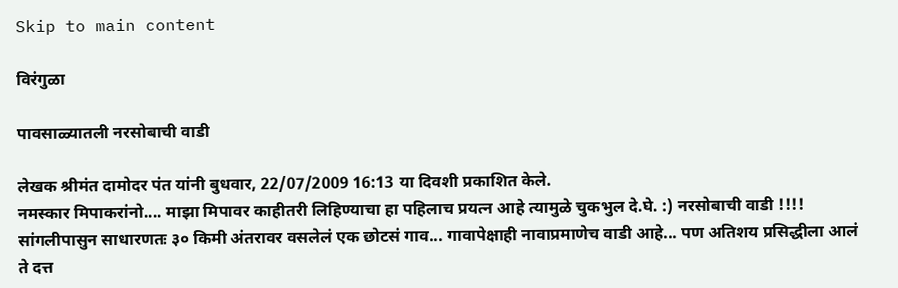Skip to main content

विरंगुळा

पावसाळ्यातली नरसोबाची वाडी

लेखक श्रीमंत दामोदर पंत यांनी बुधवार, 22/07/2009 16:13 या दिवशी प्रकाशित केले.
नमस्कार मिपाकरांनो.... माझा मिपावर काहीतरी लिहिण्याचा हा पहिलाच प्रयत्न आहे त्यामुळे चुकभुल दे.घे. :) नरसोबाची वाडी !!!! सांगलीपासुन साधारणतः ३० किमी अंतरावर वसलेलं एक छोटसं गाव... गावापेक्षाही नावाप्रमाणेच वाडी आहे... पण अतिशय प्रसिद्धीला आलं ते दत्त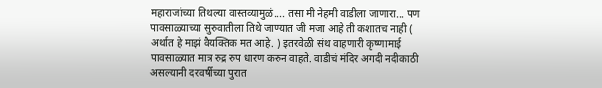महाराजांच्या तिथल्या वास्तव्यामुळं.... तसा मी नेहमी वाडीला जाणारा... पण पावसाळ्याच्या सुरुवातीला तिथे जाण्यात जी मजा आहे ती कशातच नाही ( अर्थात हे माझं वैयक्तिक मत आहे. ) इतरवेळी संथ वाहणारी कृष्णामाई पावसाळ्यात मात्र रुद्र रुप धारण करुन वाहते. वाडीचं मंदिर अगदी नदीकाठी असल्यानी दरवर्षीच्या पुरात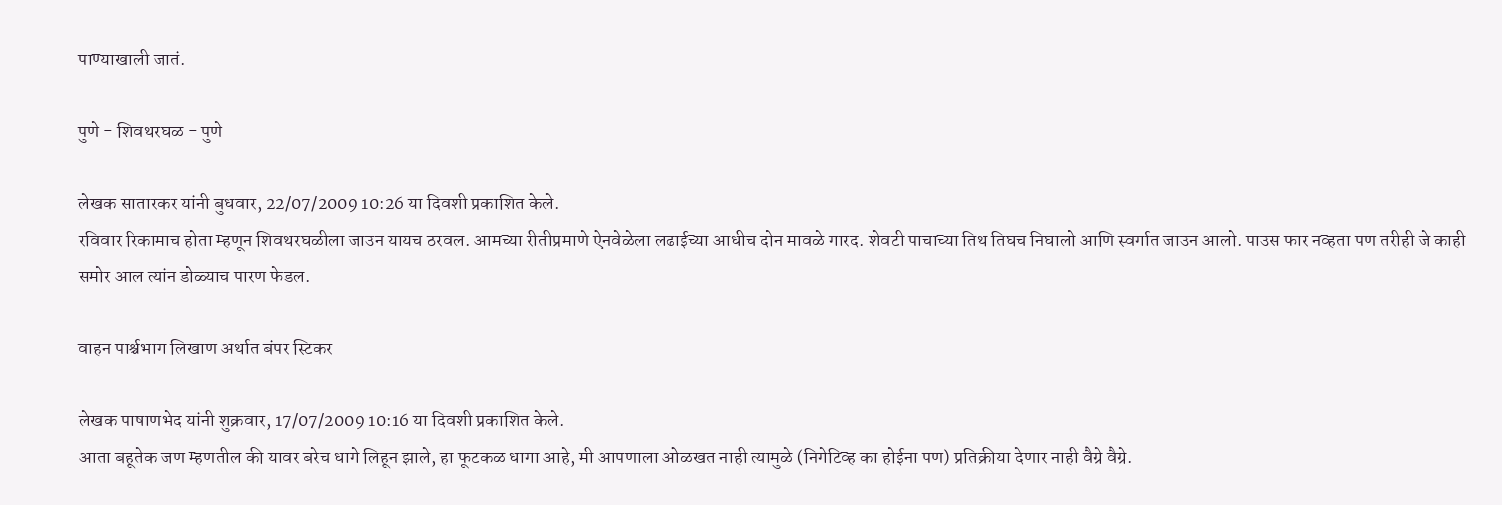पाण्याखाली जातं.

पुणे - शिवथरघळ - पुणे

लेखक सातारकर यांनी बुधवार, 22/07/2009 10:26 या दिवशी प्रकाशित केले.
रविवार रिकामाच होता म्हणून शिवथरघळीला जाउन यायच ठरवल. आमच्या रीतीप्रमाणे ऐनवेळेला लढाईच्या आधीच दोन मावळे गारद. शेवटी पाचाच्या तिथ तिघच निघालो आणि स्वर्गात जाउन आलो. पाउस फार नव्हता पण तरीही जे काही समोर आल त्यांन डोळ्याच पारण फेडल.

वाहन पार्श्चभाग लिखाण अर्थात बंपर स्टिकर

लेखक पाषाणभेद यांनी शुक्रवार, 17/07/2009 10:16 या दिवशी प्रकाशित केले.
आता बहूतेक जण म्हणतील की यावर बरेच धागे लिहून झाले, हा फूटकळ धागा आहे, मी आपणाला ओळखत नाही त्यामुळे (निगेटिव्ह का होईना पण) प्रतिक्रीया देणार नाही वैग्रे वैग्रे.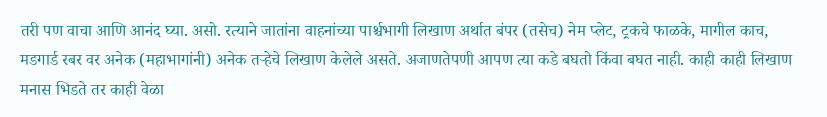तरी पण वाचा आणि आनंद घ्या. असो. रत्याने जातांना वाहनांच्या पार्श्चभागी लिखाण अर्थात बंपर (तसेच) नेम प्लेट, ट्रकचे फाळके, मागील काच, मडगार्ड रबर वर अनेक (महाभागांनी) अनेक तर्‍हेचे लिखाण केलेले असते. अजाणतेपणी आपण त्या कडे बघतो किंवा बघत नाही. काही काही लिखाण मनास भिडते तर काही वेळा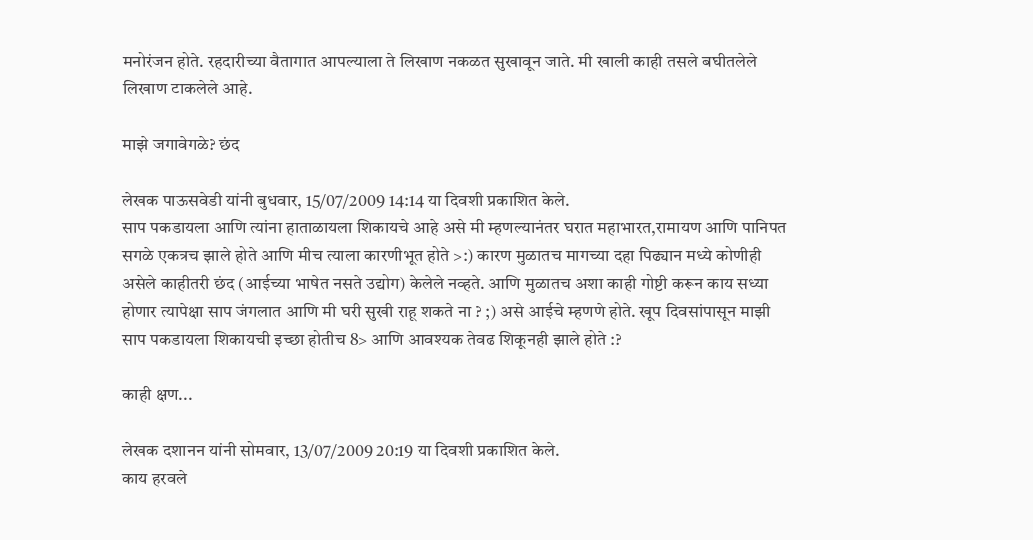मनोरंजन होते. रहदारीच्या वैतागात आपल्याला ते लिखाण नकळत सुखावून जाते. मी खाली काही तसले बघीतलेले लिखाण टाकलेले आहे.

माझे जगावेगळे? छंद

लेखक पाऊसवेडी यांनी बुधवार, 15/07/2009 14:14 या दिवशी प्रकाशित केले.
साप पकडायला आणि त्यांना हाताळायला शिकायचे आहे असे मी म्हणल्यानंतर घरात महाभारत,रामायण आणि पानिपत सगळे एकत्रच झाले होते आणि मीच त्याला कारणीभूत होते >:) कारण मुळातच मागच्या दहा पिढ्यान मध्ये कोणीही असेले काहीतरी छंद (आईच्या भाषेत नसते उद्योग) केलेले नव्हते. आणि मुळातच अशा काही गोष्टी करून काय सध्या होणार त्यापेक्षा साप जंगलात आणि मी घरी सुखी राहू शकते ना ? ;) असे आईचे म्हणणे होते. खूप दिवसांपासून माझी साप पकडायला शिकायची इच्छा होतीच 8> आणि आवश्यक तेवढ शिकूनही झाले होते :?

काही क्षण...

लेखक दशानन यांनी सोमवार, 13/07/2009 20:19 या दिवशी प्रकाशित केले.
काय हरवले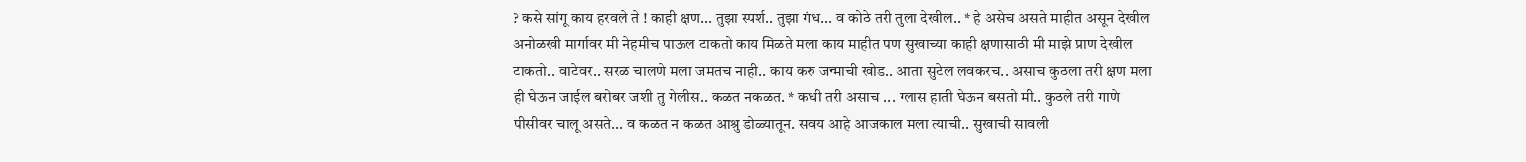? कसे सांगू काय हरवले ते ! काही क्षण... तुझा स्पर्श.. तुझा गंध... व कोठे तरी तुला देखील.. * हे असेच असते माहीत असून देखील अनोळखी मार्गावर मी नेहमीच पाऊल टाकतो काय मिळते मला काय माहीत पण सुखाच्या काही क्षणासाठी मी माझे प्राण देखील टाकतो.. वाटेवर.. सरळ चालणे मला जमतच नाही.. काय करु जन्माची खोड.. आता सुटेल लवकरच.. असाच कुठला तरी क्षण मला ही घेऊन जाईल बरोबर जशी तु गेलीस.. कळत नकळत. * कधी तरी असाच ... ग्लास हाती घेऊन बसतो मी.. कुठले तरी गाणे पीसीवर चालू असते... व कळत न कळत आश्रु डोळ्यातून. सवय आहे आजकाल मला त्याची.. सुखाची सावली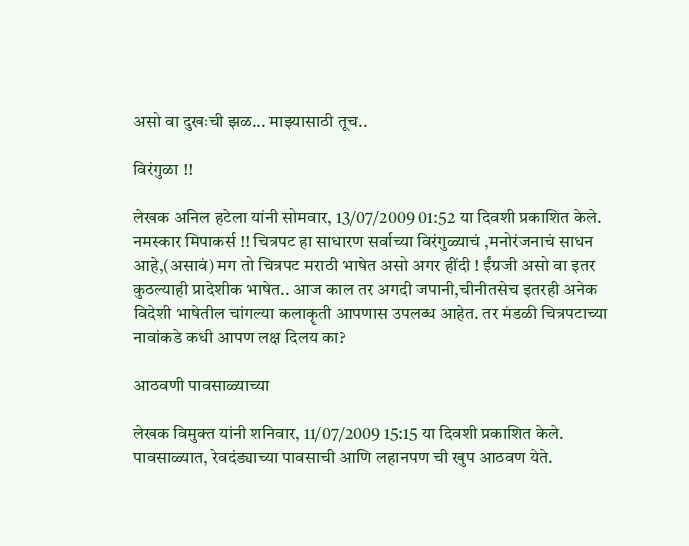असो वा दुखःची झळ... माझ्यासाठी तूच..

विरंगुळा !!

लेखक अनिल हटेला यांनी सोमवार, 13/07/2009 01:52 या दिवशी प्रकाशित केले.
नमस्कार मिपाकर्स !! चित्रपट हा साधारण सर्वाच्या विरंगुळ्याचं ,मनोरंजनाचं साधन आहे,(असावं) मग तो चित्रपट मराठी भाषेत असो अगर हींदी ! ईंग्रजी असो वा इतर कुठल्याही प्रादेशीक भाषेत.. आज काल तर अगदी जपानी,चीनीतसेच इतरही अनेक विदेशी भाषेतील चांगल्या कलाकॄती आपणास उपलब्ध आहेत. तर मंडळी चित्रपटाच्या नावांकडे कधी आपण लक्ष दिलय का?

आठवणी पावसाळ्याच्या

लेखक विमुक्त यांनी शनिवार, 11/07/2009 15:15 या दिवशी प्रकाशित केले.
पावसाळ्यात, रेवदंड्याच्या पावसाची आणि लहानपण ची खुप आठवण येते.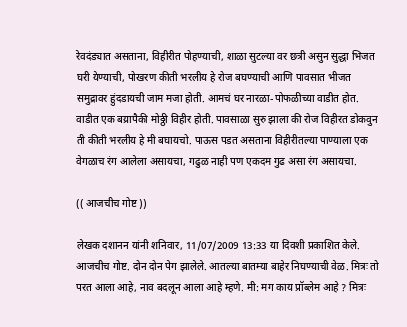रेवदंड्यात असताना, विहीरीत पोहण्याची, शाळा सुटल्या वर छत्री असुन सुद्धा भिजत घरी येण्याची, पोखरण कीती भरलीय हे रोज बघण्याची आणि पावसात भीजत समुद्रावर हुंदडायची जाम मजा होती. आमचं घर नारळा-पोफळीच्या वाडीत होत. वाडीत एक बय्रापैकी मोठ्ठी विहीर होती. पावसाळा सुरु झाला की रोज विहीरत डोकवुन ती कीती भरलीय हे मी बघायचो. पाऊस पडत असताना विहीरीतल्या पाण्याला एक वेगळाच रंग आलेला असायचा, गढुळ नाही पण एकदम गुढ असा रंग असायचा.

(( आजचीच गोष्ट ))

लेखक दशानन यांनी शनिवार, 11/07/2009 13:33 या दिवशी प्रकाशित केले.
आजचीच गोष्ट. दोन दोन पेग झालेले. आतल्या बातम्या बाहेर निघण्याची वेळ. मित्रः तो परत आला आहे, नाव बदलून आला आहे म्हणे. मी: मग काय प्रॉब्लेम आहे ? मित्रः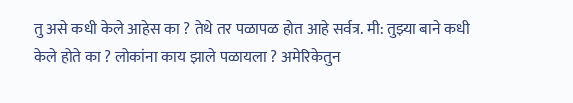तु असे कधी केले आहेस का ? तेथे तर पळापळ होत आहे सर्वत्र. मी: तुझ्या बाने कधी केले होते का ? लोकांना काय झाले पळायला ? अमेरिकेतुन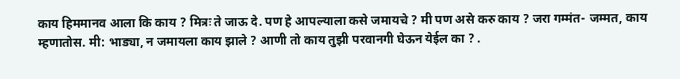काय हिममानव आला कि काय ? मित्रः ते जाऊ दे. पण हे आपल्याला कसे जमायचे ? मी पण असे करु काय ? जरा गम्मंत- जम्मत, काय म्हणातोस. मी: भाड्या, न जमायला काय झाले ? आणी तो काय तुझी परवानगी घेऊन येईल का ? .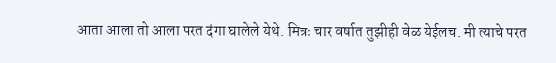आता आला तो आला परत दंगा घालेले येथे. मित्रः चार वर्षात तुझीही वेळ येईलच. मी त्याचे परत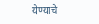येण्याचे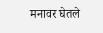मनावर घेतले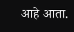आहे आता.